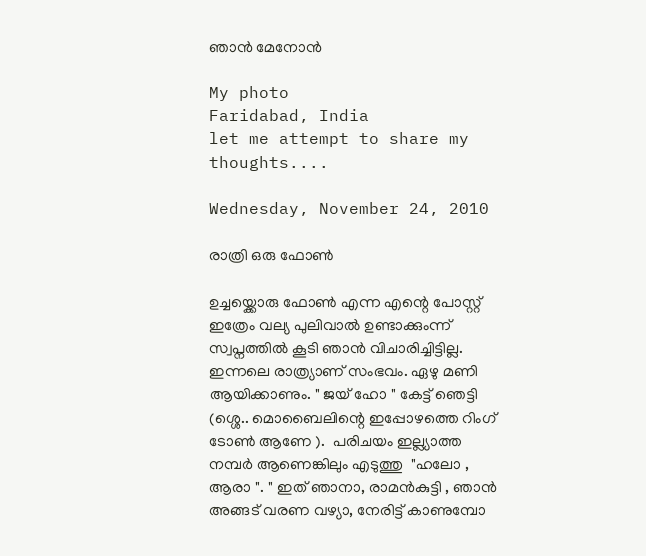ഞാന്‍ മേനോന്‍

My photo
Faridabad, India
let me attempt to share my thoughts....

Wednesday, November 24, 2010

രാത്രി ഒരു ഫോണ്‍

ഉച്ചയ്ക്കൊരു ഫോണ്‍ എന്ന എന്റെ പോസ്റ്റ്‌  ഇത്രേം വല്യ പുലിവാല്‍ ഉണ്ടാക്കുംന്ന്  സ്വപ്നത്തില്‍ കൂടി ഞാന്‍ വിചാരിച്ചിട്ടില്ല. ഇന്നലെ രാത്ര്യാണ് സംഭവം. ഏഴു മണി ആയിക്കാണും. " ജയ് ഹോ " കേട്ട് ഞെട്ടി (ശ്ശെ.. മൊബൈലിന്റെ ഇപ്പോഴത്തെ റിംഗ് ടോണ്‍ ആണേ ).  പരിചയം ഇല്ല്യാത്ത  നമ്പര്‍ ആണെങ്കിലും എടുത്തു  "ഹലോ , ആരാ ". " ഇത് ഞാനാ, രാമന്‍കുട്ടി , ഞാന്‍ അങ്ങട് വരണ വഴ്യാ, നേരിട്ട് കാണുമ്പോ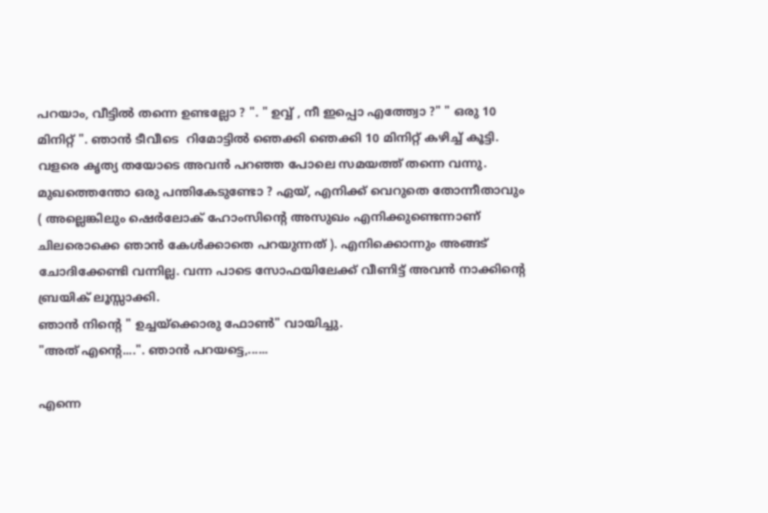പറയാം, വീട്ടില്‍ തന്നെ ഉണ്ടല്ലോ ? ". " ഉവ്വ് , നീ ഇപ്പൊ എത്ത്വോ ?" " ഒരു 10 മിനിറ്റ് ". ഞാന്‍ ടീവീടെ  റിമോട്ടില്‍ ഞെക്കി ഞെക്കി 10 മിനിറ്റ് കഴിച്ച് കൂട്ടി.
വളരെ കൃത്യ തയോടെ അവന്‍ പറഞ്ഞ പോലെ സമയത്ത് തന്നെ വന്നു. മുഖത്തെന്തോ ഒരു പന്തികേടുണ്ടോ ? ഏയ്‌, എനിക്ക് വെറുതെ തോന്നീതാവും ( അല്ലെങ്കിലും ഷെര്‍ലോക് ഹോംസിന്റെ അസുഖം എനിക്കുണ്ടെന്നാണ് ചിലരൊക്കെ ഞാന്‍ കേള്‍ക്കാതെ പറയുന്നത് ). എനിക്കൊന്നും അങ്ങട് ചോദിക്കേണ്ടി വന്നില്ല. വന്ന പാടെ സോഫയിലേക്ക് വീണിട്ട് അവന്‍ നാക്കിന്റെ ബ്രയിക് ലൂസ്സാക്കി.
ഞാന്‍ നിന്റെ " ഉച്ചയ്ക്കൊരു ഫോണ്‍" വായിച്ചു.
"അത് എന്റെ....". ഞാന്‍ പറയട്ടെ,......

എന്നെ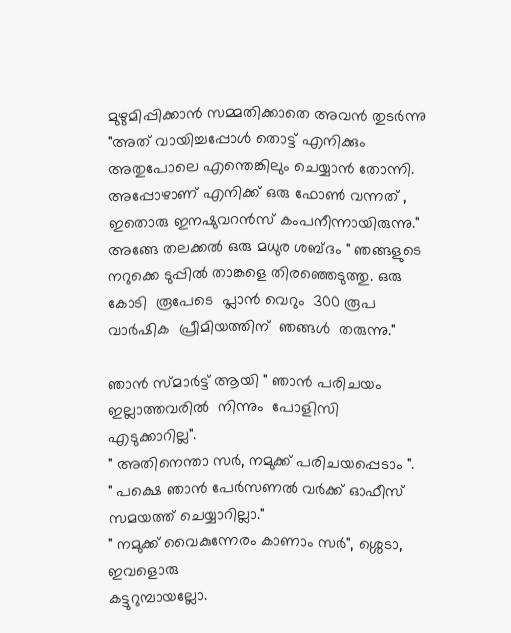മുഴുമിപ്പിക്കാന്‍ സമ്മതിക്കാതെ അവന്‍ തുടര്‍ന്നു "അത് വായിച്ചപ്പോള്‍ തൊട്ട് എനിക്കും അതുപോലെ എന്തെങ്കിലും ചെയ്യാന്‍ തോന്നി. അപ്പോഴാണ്‌ എനിക്ക് ഒരു ഫോണ്‍ വന്നത് , ഇതൊരു ഇനഷുവറന്‍സ് കംപനീന്നായിരുന്നു." അങ്ങേ തലക്കല്‍ ഒരു മധുര ശബ്ദം " ഞങ്ങളുടെ നറുക്കെ ടുപ്പില്‍ താങ്കളെ തിരഞ്ഞെടുത്തു. ഒരു കോടി  രൂപേടെ  പ്ലാന്‍ വെറും  300 രൂപ  വാര്‍ഷിക  പ്രീമിയത്തിന്  ഞങ്ങള്‍  തരുന്നു."

ഞാന്‍ സ്മാര്‍ട്ട്‌ ആയി " ഞാന്‍ പരിചയം  ഇല്ലാത്തവരില്‍  നിന്നും  പോളിസി  എടുക്കാറില്ല".
" അതിനെന്താ സര്‍, നമുക്ക് പരിചയപ്പെടാം ".
" പക്ഷെ ഞാന്‍ പേര്‍സണല്‍ വര്‍ക്ക്‌ ഓഫീസ് സമയത്ത് ചെയ്യാറില്ലാ."
" നമുക്ക് വൈകുന്നേരം കാണാം സര്‍", ശ്ശെടാ, ഇവളൊരു
കട്ടുറുമ്പായല്ലോ.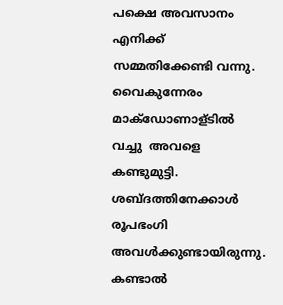പക്ഷെ അവസാനം എനിക്ക് സമ്മതിക്കേണ്ടി വന്നു.
വൈകുന്നേരം മാക്‌ഡോണാള്ടില്‍ വച്ചു  അവളെ  കണ്ടുമുട്ടി.  ശബ്ദത്തിനേക്കാള്‍  രൂപഭംഗി  അവള്‍ക്കുണ്ടായിരുന്നു.  കണ്ടാല്‍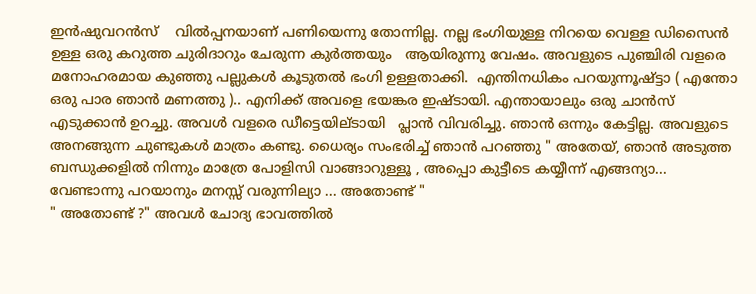ഇന്‍ഷുവറന്‍സ്    വില്‍പ്പനയാണ് പണിയെന്നു തോന്നില്ല. നല്ല ഭംഗിയുള്ള നിറയെ വെള്ള ഡിസൈന്‍ ഉള്ള ഒരു കറുത്ത ചുരിദാറും ചേരുന്ന കുര്‍ത്തയും   ആയിരുന്നു വേഷം. അവളുടെ പുഞ്ചിരി വളരെ മനോഹരമായ കുഞ്ഞു പല്ലുകള്‍ കൂടുതല്‍ ഭംഗി ഉള്ളതാക്കി.  എന്തിനധികം പറയുന്നൂഷ്ട്ടാ ( എന്തോ ഒരു പാര ഞാന്‍ മണത്തു ).. എനിക്ക് അവളെ ഭയങ്കര ഇഷ്ടായി. എന്തായാലും ഒരു ചാന്‍സ് എടുക്കാന്‍ ഉറച്ചു. അവള്‍ വളരെ ഡീട്ടെയില്ടായി   പ്ലാന്‍ വിവരിച്ചു. ഞാന്‍ ഒന്നും കേട്ടില്ല. അവളുടെ അനങ്ങുന്ന ചുണ്ടുകള്‍ മാത്രം കണ്ടു. ധൈര്യം സംഭരിച്ച് ഞാന്‍ പറഞ്ഞു " അതേയ്, ഞാന്‍ അടുത്ത ബന്ധുക്കളില്‍ നിന്നും മാത്രേ പോളിസി വാങ്ങാറുള്ളൂ , അപ്പൊ കുട്ടീടെ കയ്യീന്ന് എങ്ങന്യാ... വേണ്ടാന്നു പറയാനും മനസ്സ് വരുന്നില്യാ ... അതോണ്ട് "
" അതോണ്ട് ?" അവള്‍ ചോദ്യ ഭാവത്തില്‍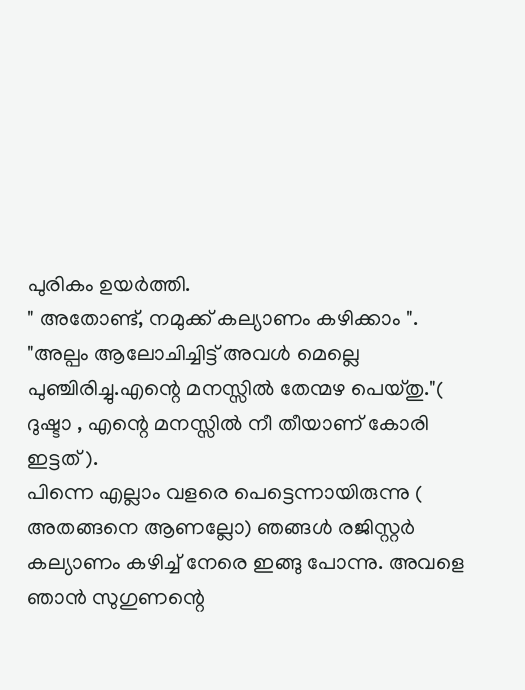പുരികം ഉയര്‍ത്തി.
" അതോണ്ട്, നമുക്ക് കല്യാണം കഴിക്കാം ".
"അല്പം ആലോചിച്ചിട്ട് അവള്‍ മെല്ലെ പുഞ്ചിരിച്ചു.എന്റെ മനസ്സില്‍ തേന്മഴ പെയ്തു."( ദുഷ്ടാ , എന്റെ മനസ്സില്‍ നീ തീയാണ് കോരി ഇട്ടത് ).
പിന്നെ എല്ലാം വളരെ പെട്ടെന്നായിരുന്നു ( അതങ്ങനെ ആണല്ലോ) ഞങ്ങള്‍ രജിസ്റ്റര്‍ കല്യാണം കഴിച്ച് നേരെ ഇങ്ങു പോന്നു. അവളെ ഞാന്‍ സുഗുണന്റെ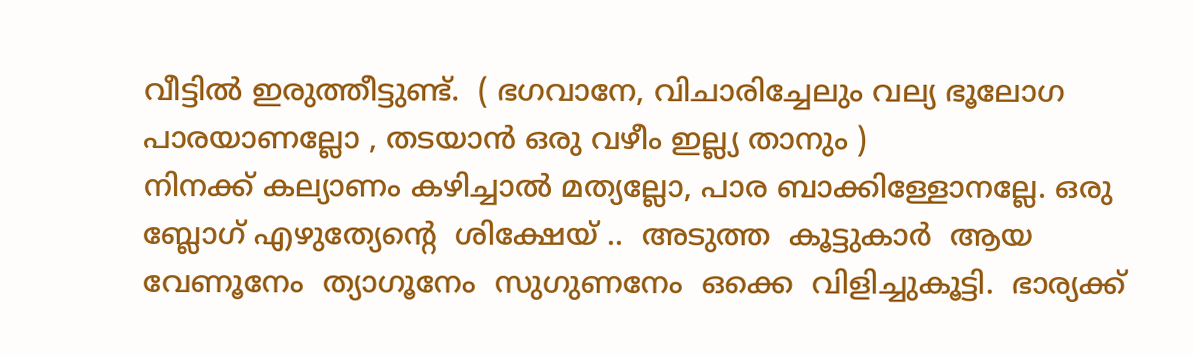വീട്ടില്‍ ഇരുത്തീട്ടുണ്ട്.  ( ഭഗവാനേ, വിചാരിച്ചേലും വല്യ ഭൂലോഗ പാരയാണല്ലോ , തടയാന്‍ ഒരു വഴീം ഇല്ല്യ താനും )
നിനക്ക് കല്യാണം കഴിച്ചാല്‍ മത്യല്ലോ, പാര ബാക്കിള്ളോനല്ലേ. ഒരു ബ്ലോഗ്‌ എഴുത്യേന്റെ  ശിക്ഷേയ് ..  അടുത്ത  കൂട്ടുകാര്‍  ആയ  വേണൂനേം  ത്യാഗൂനേം  സുഗുണനേം  ഒക്കെ  വിളിച്ചുകൂട്ടി.  ഭാര്യക്ക്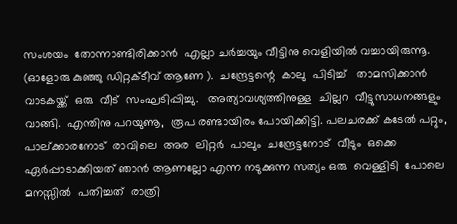സംശയം  തോന്നാണ്ടിരിക്കാന്‍  എല്ലാ ചര്‍ച്ചയും വീട്ടിനു വെളിയില്‍ വച്ചായിരുന്നൂ. (ഓളോരു കുഞ്ഞു ഡിറ്റക്ടീവ് ആണേ ).  ചന്ദ്രേട്ടന്റെ  കാലു  പിടിച്ച്   താമസിക്കാന്‍  വാടകയ്ക്ക്  ഒരു  വീട്  സംഘടിപ്പിച്ചു.   അത്യാവശ്യത്തിനുള്ള  ചില്ലറ  വീട്ടുസാധനങ്ങളും  വാങ്ങി.  എന്തിനു പറയുണൂ,  രൂപ രണ്ടായിരം പോയിക്കിട്ടി. പലചരക്ക് കടേല്‍ പറ്റും, പാല്ക്കാരനോട്  രാവിലെ  അര  ലിറ്റര്‍  പാലും  ചന്ദ്രേട്ടനോട്  വീടും  ഒക്കെ ഏര്‍പ്പാടാക്കിയത് ഞാന്‍ ആണല്ലോ എന്ന നടുക്കുന്ന സത്യം ഒരു  വെള്ളിടി  പോലെ  മനസ്സില്‍  പതിച്ചത്  രാത്രി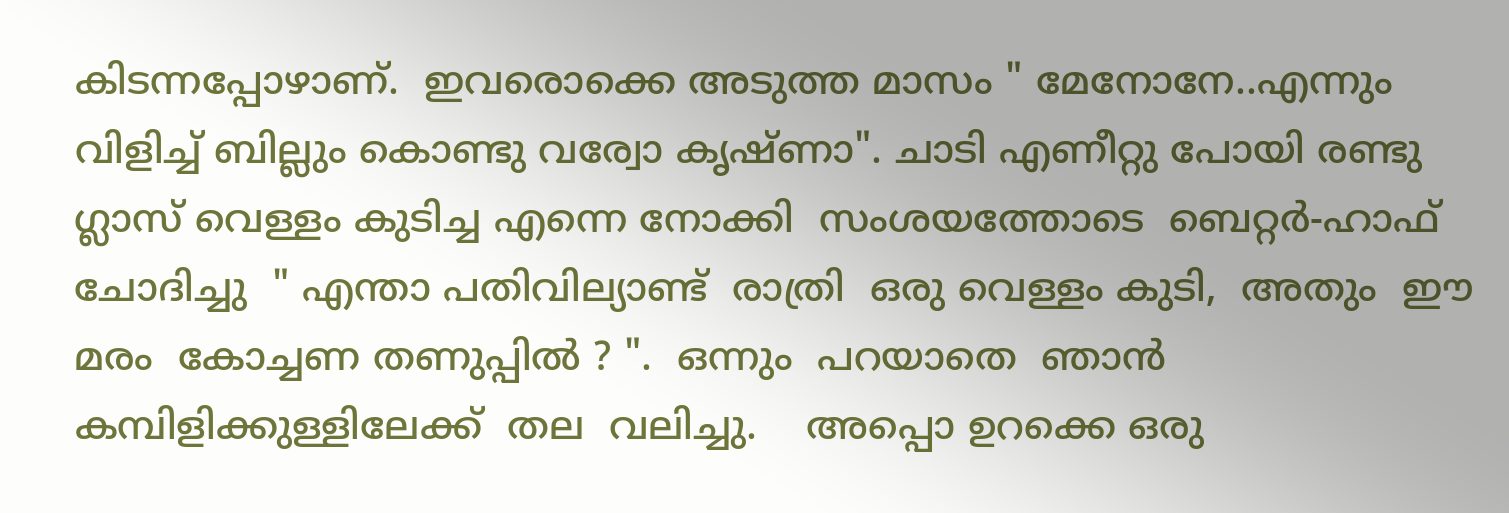കിടന്നപ്പോഴാണ്‌.  ഇവരൊക്കെ അടുത്ത മാസം " മേനോനേ..എന്നും വിളിച്ച് ബില്ലും കൊണ്ടു വര്വോ കൃഷ്ണാ". ചാടി എണീറ്റു പോയി രണ്ടു ഗ്ലാസ് വെള്ളം കുടിച്ച എന്നെ നോക്കി  സംശയത്തോടെ  ബെറ്റര്‍-ഹാഫ്  ചോദിച്ചു  " എന്താ പതിവില്യാണ്ട്  രാത്രി  ഒരു വെള്ളം കുടി,  അതും  ഈ മരം  കോച്ചണ തണുപ്പില്‍ ? ".  ഒന്നും  പറയാതെ  ഞാന്‍ കമ്പിളിക്കുള്ളിലേക്ക്  തല  വലിച്ചു.    അപ്പൊ ഉറക്കെ ഒരു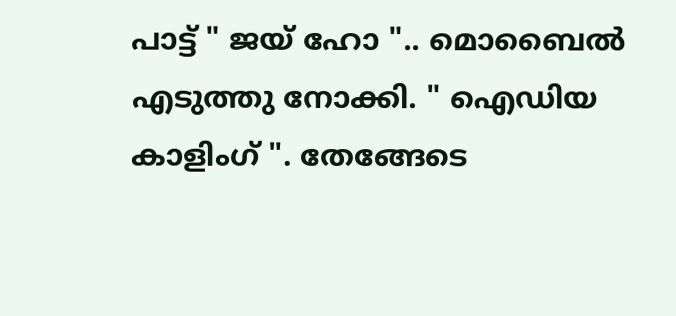പാട്ട് " ജയ് ഹോ ".. മൊബൈല്‍ എടുത്തു നോക്കി. " ഐഡിയ കാളിംഗ് ". തേങ്ങേടെ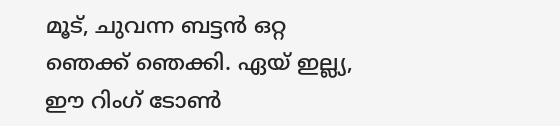മൂട്, ചുവന്ന ബട്ടന്‍ ഒറ്റ ഞെക്ക് ഞെക്കി. ഏയ്‌ ഇല്ല്യ, ഈ റിംഗ് ടോണ്‍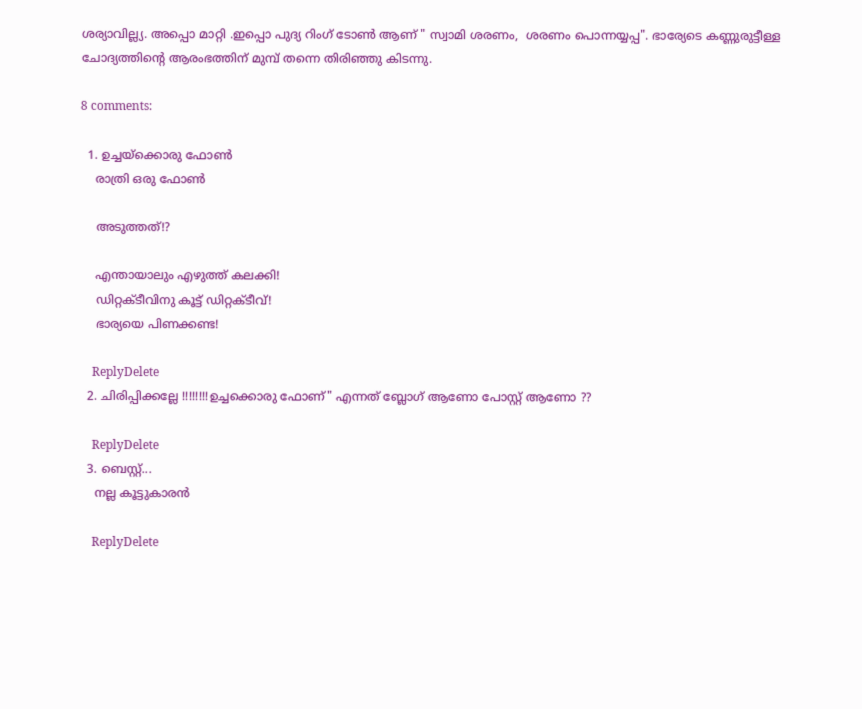ശര്യാവില്ല്യ. അപ്പൊ മാറ്റി .ഇപ്പൊ പുദ്യ റിംഗ് ടോണ്‍ ആണ് " സ്വാമി ശരണം,  ശരണം പൊന്നയ്യപ്പ". ഭാര്യേടെ കണ്ണുരുട്ടീള്ള  ചോദ്യത്തിന്റെ ആരംഭത്തിന് മുമ്പ് തന്നെ തിരിഞ്ഞു കിടന്നു.

8 comments:

  1. ഉച്ചയ്ക്കൊരു ഫോൺ
    രാത്രി ഒരു ഫോൺ

    അടുത്തത്!?

    എന്തായാലും എഴുത്ത് കലക്കി!
    ഡിറ്റക്ടീവിനു കൂട്ട് ഡിറ്റക്ടീവ്!
    ഭാര്യയെ പിണക്കണ്ട!

    ReplyDelete
  2. ചിരിപ്പിക്കല്ലേ !!!!!!!!ഉച്ചക്കൊരു ഫോണ്" എന്നത് ബ്ലോഗ്‌ ആണോ പോസ്റ്റ്‌ ആണോ ??

    ReplyDelete
  3. ബെസ്റ്റ്...
    നല്ല കൂട്ടുകാരന്‍

    ReplyDelete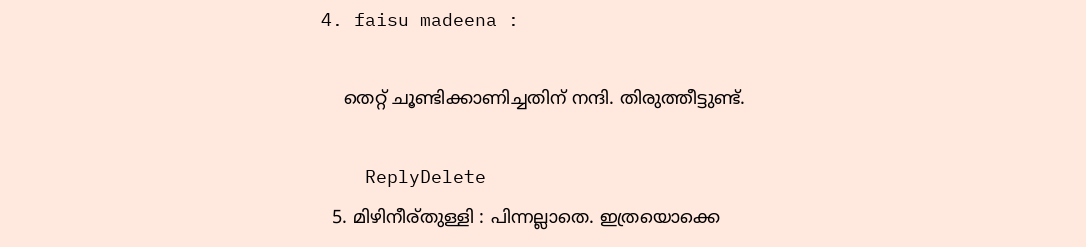4. faisu madeena :

    തെറ്റ് ചൂണ്ടിക്കാണിച്ചതിന് നന്ദി. തിരുത്തീട്ടുണ്ട്.

    ReplyDelete
  5. മിഴിനീര്തുള്ളി : പിന്നല്ലാതെ. ഇത്രയൊക്കെ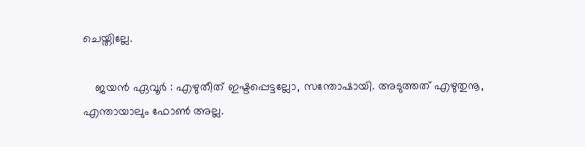ചെയ്തില്ലേ.

    ജയന്‍ ഏവൂര്‍ : എഴുതീത് ഇഷ്ടപ്പെട്ടല്ലോ, സന്തോഷായി. അടുത്തത് എഴുതുനൂ, എന്തായാലും ഫോണ്‍ അല്ല.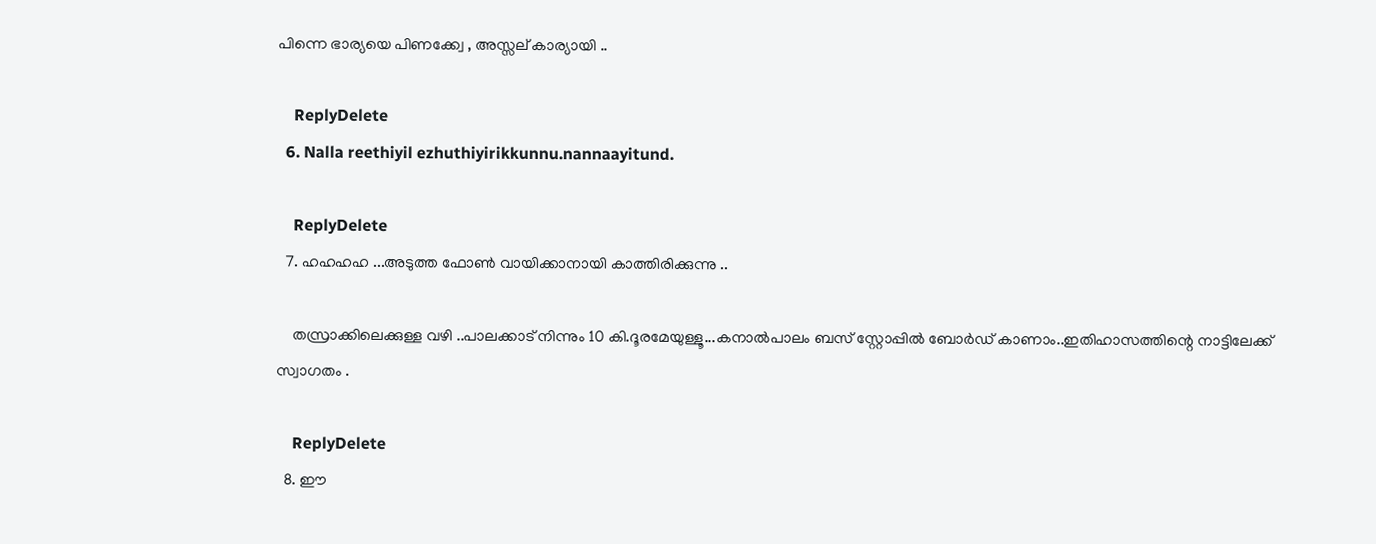പിന്നെ ഭാര്യയെ പിണക്ക്വേ , അസ്സല് കാര്യായി ..

    ReplyDelete
  6. Nalla reethiyil ezhuthiyirikkunnu.nannaayitund.

    ReplyDelete
  7. ഹഹഹഹ ...അടുത്ത ഫോണ്‍ വായിക്കാനായി കാത്തിരിക്കുന്നു ..

    തസ്രാക്കിലെക്കുള്ള വഴി ..പാലക്കാട് നിന്നും 10 കി.ദൂരമേയുള്ളൂ...കനാല്‍പാലം ബസ്‌ സ്റ്റോപ്പില്‍ ബോര്‍ഡ്‌ കാണാം..ഇതിഹാസത്തിന്റെ നാട്ടിലേക്ക് സ്വാഗതം .

    ReplyDelete
  8. ഈ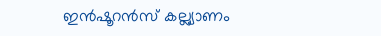ഇൻഷൂറൻസ് കല്ല്യാണം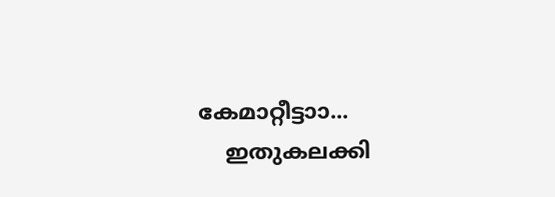കേമാറ്റീട്ടാ‍ാ...
    ഇതുകലക്കി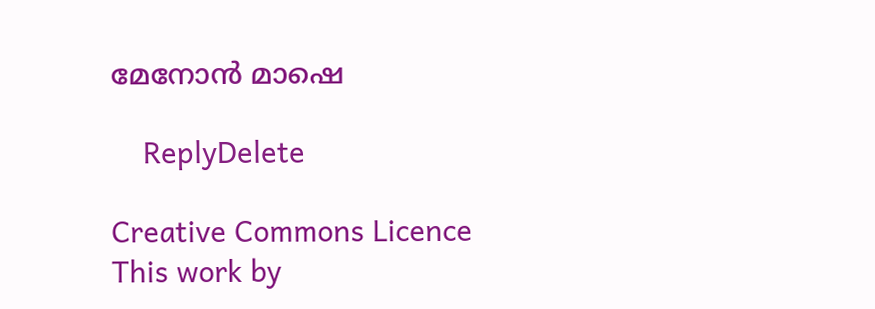മേനോൻ മാഷെ

    ReplyDelete

Creative Commons Licence
This work by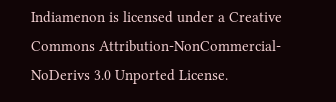Indiamenon is licensed under a Creative Commons Attribution-NonCommercial-NoDerivs 3.0 Unported License.